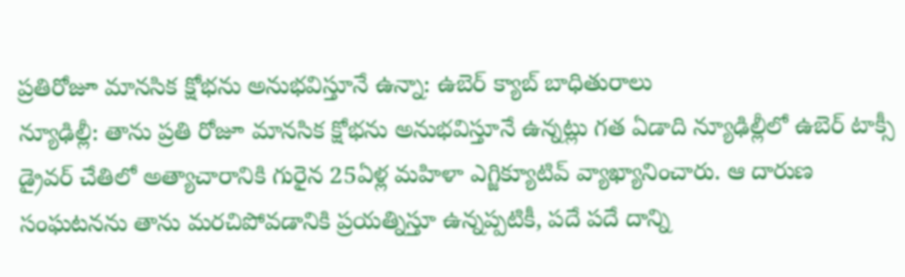ప్రతిరోజూ మానసిక క్షోభను అనుభవిస్తూనే ఉన్నా: ఉబెర్ క్యాబ్ బాధితురాలు
న్యూఢిల్లీ: తాను ప్రతి రోజూ మానసిక క్షోభను అనుభవిస్తూనే ఉన్నట్లు గత ఏడాది న్యూఢిల్లీలో ఉబెర్ టాక్సీ డ్రైవర్ చేతిలో అత్యాచారానికి గురైన 25ఏళ్ల మహిళా ఎగ్జిక్యూటివ్ వ్యాఖ్యానించారు. ఆ దారుణ సంఘటనను తాను మరచిపోవడానికి ప్రయత్నిస్తూ ఉన్నప్పటికీ, పదే పదే దాన్ని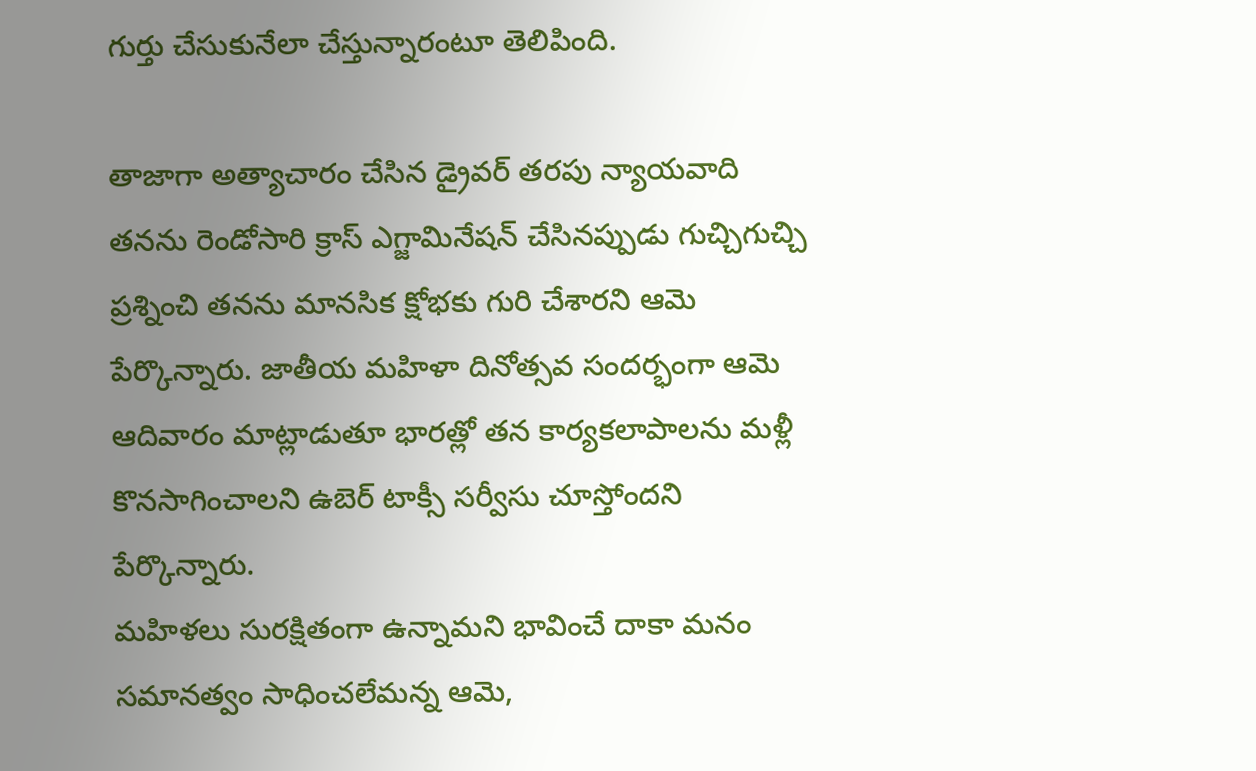గుర్తు చేసుకునేలా చేస్తున్నారంటూ తెలిపింది.

తాజాగా అత్యాచారం చేసిన డ్రైవర్ తరపు న్యాయవాది తనను రెండోసారి క్రాస్ ఎగ్జామినేషన్ చేసినప్పుడు గుచ్చిగుచ్చి ప్రశ్నించి తనను మానసిక క్షోభకు గురి చేశారని ఆమె పేర్కొన్నారు. జాతీయ మహిళా దినోత్సవ సందర్భంగా ఆమె ఆదివారం మాట్లాడుతూ భారత్లో తన కార్యకలాపాలను మళ్లీ కొనసాగించాలని ఉబెర్ టాక్సీ సర్వీసు చూస్తోందని పేర్కొన్నారు.
మహిళలు సురక్షితంగా ఉన్నామని భావించే దాకా మనం సమానత్వం సాధించలేమన్న ఆమె,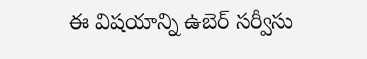ఈ విషయాన్ని ఉబెర్ సర్వీసు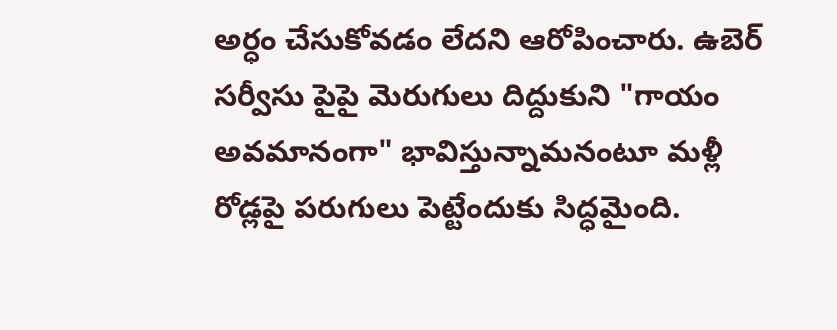అర్ధం చేసుకోవడం లేదని ఆరోపించారు. ఉబెర్ సర్వీసు పైపై మెరుగులు దిద్దుకుని "గాయం అవమానంగా" భావిస్తున్నామనంటూ మళ్లీ రోడ్లపై పరుగులు పెట్టేందుకు సిద్ధమైంది.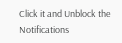Click it and Unblock the Notifications